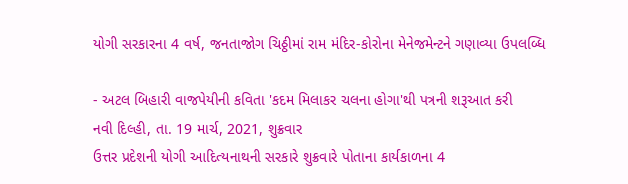યોગી સરકારના 4 વર્ષ, જનતાજોગ ચિઠ્ઠીમાં રામ મંદિર-કોરોના મેનેજમેન્ટને ગણાવ્યા ઉપલબ્ધિ

- અટલ બિહારી વાજપેયીની કવિતા 'કદમ મિલાકર ચલના હોગા'થી પત્રની શરૂઆત કરી
નવી દિલ્હી, તા. 19 માર્ચ, 2021, શુક્રવાર
ઉત્તર પ્રદેશની યોગી આદિત્યનાથની સરકારે શુક્રવારે પોતાના કાર્યકાળના 4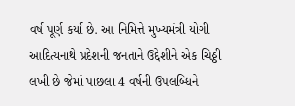વર્ષ પૂર્ણ કર્યા છે. આ નિમિત્તે મુખ્યમંત્રી યોગી આદિત્યનાથે પ્રદેશની જનતાને ઉદ્દેશીને એક ચિઠ્ઠી લખી છે જેમાં પાછલા 4 વર્ષની ઉપલબ્ધિને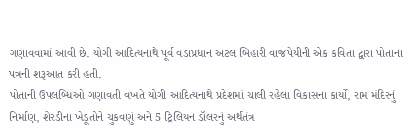ગણાવવામાં આવી છે. યોગી આદિત્યનાથે પૂર્વ વડાપ્રધાન અટલ બિહારી વાજપેયીની એક કવિતા દ્વારા પોતાના પત્રની શરૂઆત કરી હતી.
પોતાની ઉપલબ્ધિઓ ગણાવતી વખતે યોગી આદિત્યનાથે પ્રદેશમાં ચાલી રહેલા વિકાસના કાર્યો, રામ મંદિરનું નિર્માણ, શેરડીના ખેડૂતોને ચુકવણું અને 5 ટ્રિલિયન ડૉલરનું અર્થતંત્ર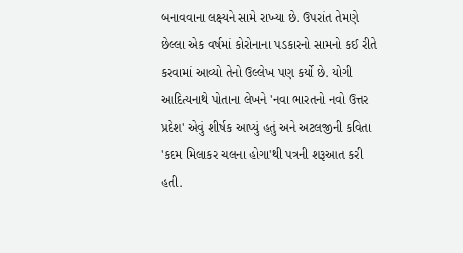બનાવવાના લક્ષ્યને સામે રાખ્યા છે. ઉપરાંત તેમણે છેલ્લા એક વર્ષમાં કોરોનાના પડકારનો સામનો કઈ રીતે કરવામાં આવ્યો તેનો ઉલ્લેખ પણ કર્યો છે. યોગી આદિત્યનાથે પોતાના લેખને 'નવા ભારતનો નવો ઉત્તર પ્રદેશ' એવું શીર્ષક આપ્યું હતું અને અટલજીની કવિતા 'કદમ મિલાકર ચલના હોગા'થી પત્રની શરૂઆત કરી હતી.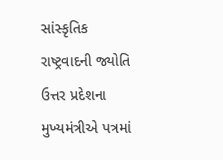સાંસ્કૃતિક રાષ્ટ્રવાદની જ્યોતિ
ઉત્તર પ્રદેશના મુખ્યમંત્રીએ પત્રમાં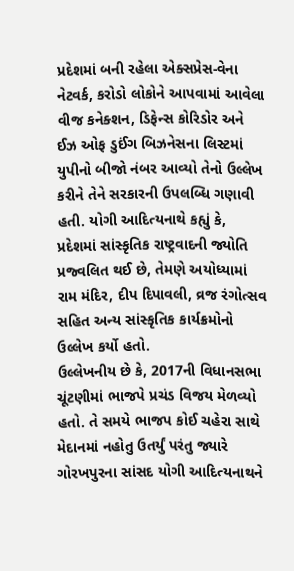પ્રદેશમાં બની રહેલા એક્સપ્રેસ-વેના નેટવર્ક, કરોડો લોકોને આપવામાં આવેલા વીજ કનેક્શન, ડિફેન્સ કોરિડોર અને ઈઝ ઓફ ડુઈંગ બિઝનેસના લિસ્ટમાં યુપીનો બીજો નંબર આવ્યો તેનો ઉલ્લેખ કરીને તેને સરકારની ઉપલબ્ધિ ગણાવી હતી. યોગી આદિત્યનાથે કહ્યું કે, પ્રદેશમાં સાંસ્કૃતિક રાષ્ટ્રવાદની જ્યોતિ પ્રજ્વલિત થઈ છે, તેમણે અયોધ્યામાં રામ મંદિર, દીપ દિપાવલી, વ્રજ રંગોત્સવ સહિત અન્ય સાંસ્કૃતિક કાર્યક્રમોનો ઉલ્લેખ કર્યો હતો.
ઉલ્લેખનીય છે કે, 2017ની વિધાનસભા ચૂંટણીમાં ભાજપે પ્રચંડ વિજય મેળવ્યો હતો. તે સમયે ભાજપ કોઈ ચહેરા સાથે મેદાનમાં નહોતુ ઉતર્યું પરંતુ જ્યારે ગોરખપુરના સાંસદ યોગી આદિત્યનાથને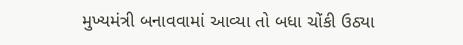મુખ્યમંત્રી બનાવવામાં આવ્યા તો બધા ચોંકી ઉઠ્યા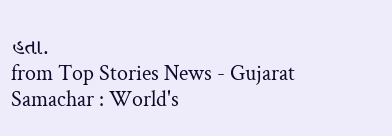હતા.
from Top Stories News - Gujarat Samachar : World's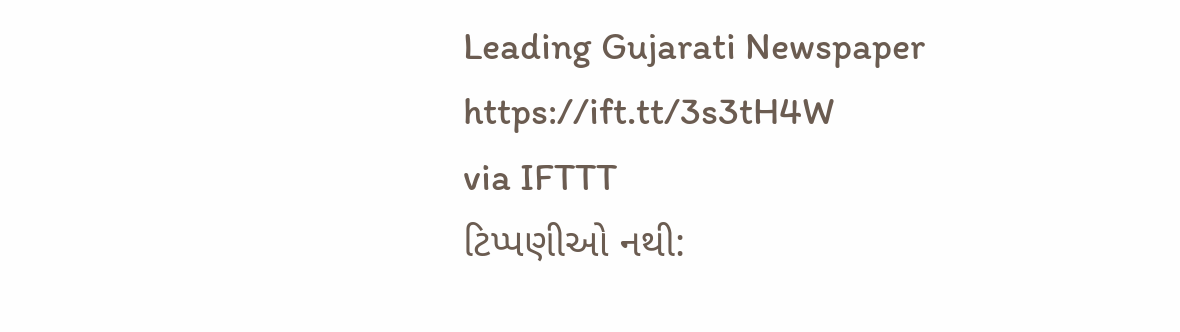Leading Gujarati Newspaper https://ift.tt/3s3tH4W
via IFTTT
ટિપ્પણીઓ નથી: